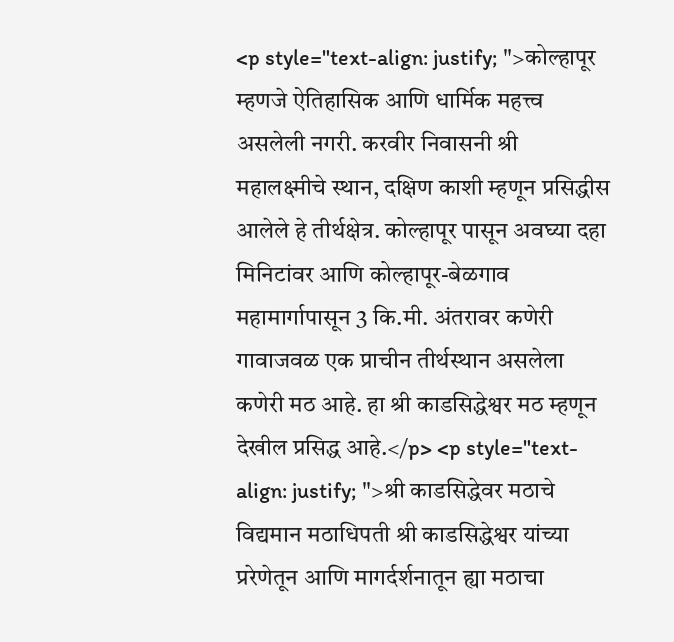<p style="text-align: justify; ">कोल्हापूर म्हणजे ऐतिहासिक आणि धार्मिक महत्त्व असलेली नगरी. करवीर निवासनी श्री महालक्ष्मीचे स्थान, दक्षिण काशी म्हणून प्रसिद्धीस आलेले हे तीर्थक्षेत्र. कोल्हापूर पासून अवघ्या दहा मिनिटांवर आणि कोल्हापूर-बेळगाव महामार्गापासून 3 कि.मी. अंतरावर कणेरी गावाजवळ एक प्राचीन तीर्थस्थान असलेला कणेरी मठ आहे. हा श्री काडसिद्धेश्वर मठ म्हणून देखील प्रसिद्ध आहे.</p> <p style="text-align: justify; ">श्री काडसिद्धेवर मठाचे विद्यमान मठाधिपती श्री काडसिद्धेश्वर यांच्या प्ररेणेतून आणि मागर्दर्शनातून ह्या मठाचा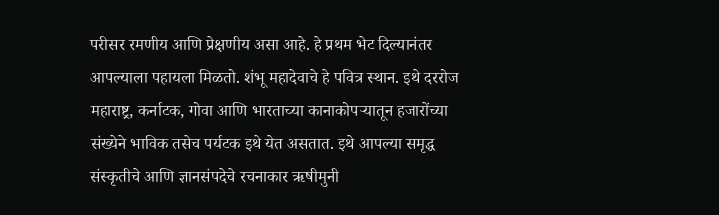परीसर रमणीय आणि प्रेक्षणीय असा आहे. हे प्रथम भेट दिल्यानंतर आपल्याला पहायला मिळतो. शंभू महादेवाचे हे पवित्र स्थान. इथे दररोज महाराष्ट्र, कर्नाटक, गोवा आणि भारताच्या कानाकोपऱ्यातून हजारोंच्या संख्येने भाविक तसेच पर्यटक इथे येत असतात. इथे आपल्या समृद्ध संस्कृतीचे आणि ज्ञानसंपदेचे रचनाकार ऋषीमुनी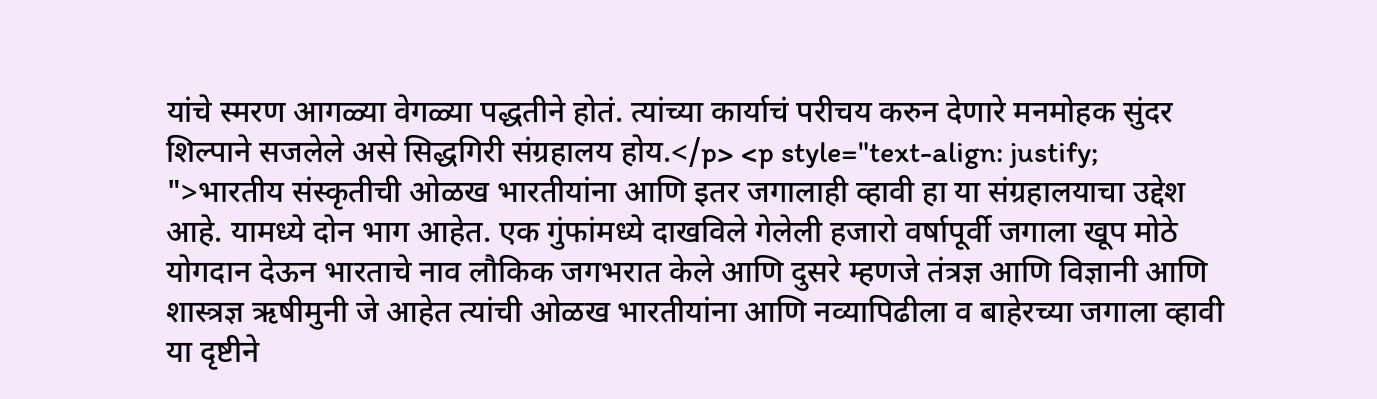यांचे स्मरण आगळ्या वेगळ्या पद्धतीने होतं. त्यांच्या कार्याचं परीचय करुन देणारे मनमोहक सुंदर शिल्पाने सजलेले असे सिद्धगिरी संग्रहालय होय.</p> <p style="text-align: justify; ">भारतीय संस्कृतीची ओळख भारतीयांना आणि इतर जगालाही व्हावी हा या संग्रहालयाचा उद्देश आहे. यामध्ये दोन भाग आहेत. एक गुंफांमध्ये दाखविले गेलेली हजारो वर्षापूर्वी जगाला खूप मोठे योगदान देऊन भारताचे नाव लौकिक जगभरात केले आणि दुसरे म्हणजे तंत्रज्ञ आणि विज्ञानी आणि शास्त्रज्ञ ऋषीमुनी जे आहेत त्यांची ओळख भारतीयांना आणि नव्यापिढीला व बाहेरच्या जगाला व्हावी या दृष्टीने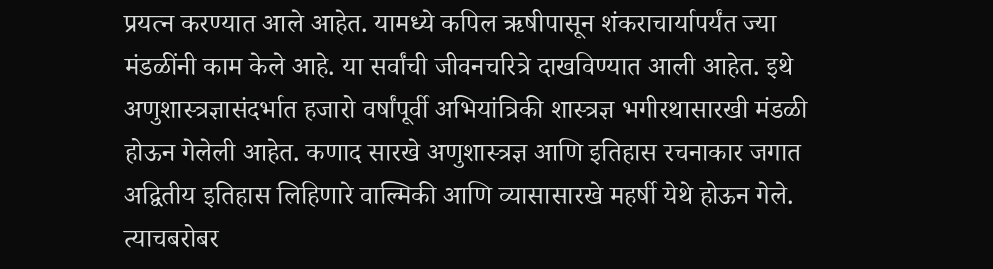प्रयत्न करण्यात आले आहेत. यामध्ये कपिल ऋषीपासून शंकराचार्यापर्यंत ज्या मंडळींनी काम केले आहे. या सर्वांची जीवनचरित्रे दाखविण्यात आली आहेत. इथे अणुशास्त्रज्ञासंदर्भात हजारो वर्षांपूर्वी अभियांत्रिकी शास्त्रज्ञ भगीरथासारखी मंडळी होऊन गेलेली आहेत. कणाद सारखे अणुशास्त्रज्ञ आणि इतिहास रचनाकार जगात अद्वितीय इतिहास लिहिणारे वाल्मिकी आणि व्यासासारखे महर्षी येथे होऊन गेले. त्याचबरोबर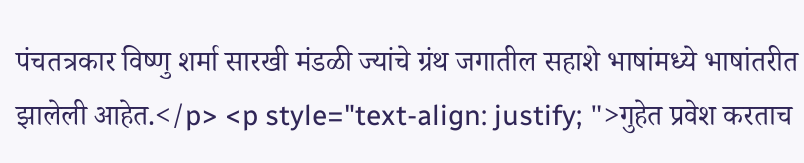पंचतत्रकार विष्णु शर्मा सारखी मंडळी ज्यांचे ग्रंथ जगातील सहाशे भाषांमध्ये भाषांतरीत झालेली आहेत.</p> <p style="text-align: justify; ">गुहेत प्रवेश करताच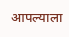आपल्याला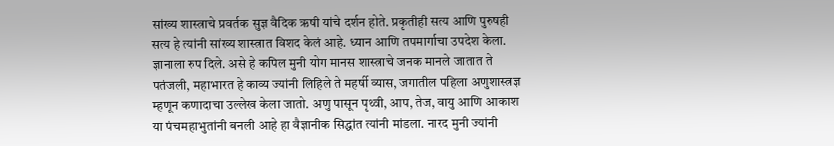सांख्य शास्त्राचे प्रवर्तक सुज्ञ वैदिक ऋषी यांचे दर्शन होते. प्रकृतीही सत्य आणि पुरुषही सत्य हे त्यांनी सांख्य शास्त्रात विशद केलं आहे. ध्यान आणि तपमार्गाचा उपदेश केला. ज्ञानाला रुप दिले. असे हे कपिल मुनी योग मानस शास्त्राचे जनक मानले जातात ते पतंजली, महाभारत हे काव्य ज्यांनी लिहिले ते महर्षी व्यास, जगातील पहिला अणुशास्त्रज्ञ म्हणून कणादाचा उल्लेख केला जातो. अणु पासून पृथ्वी, आप, तेज, वायु आणि आकाश या पंचमहाभुतांनी बनली आहे हा वैज्ञानीक सिद्धांत त्यांनी मांडला. नारद मुनी ज्यांनी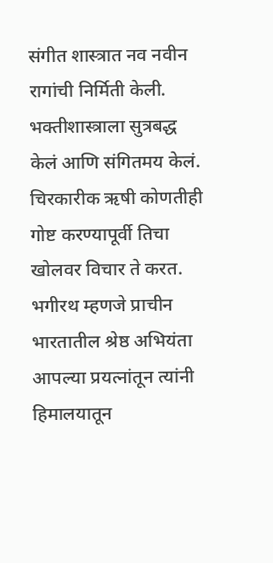संगीत शास्त्रात नव नवीन रागांची निर्मिती केली. भक्तीशास्त्राला सुत्रबद्ध केलं आणि संगितमय केलं. चिरकारीक ऋषी कोणतीही गोष्ट करण्यापूर्वी तिचा खोलवर विचार ते करत. भगीरथ म्हणजे प्राचीन भारतातील श्रेष्ठ अभियंता आपल्या प्रयत्नांतून त्यांनी हिमालयातून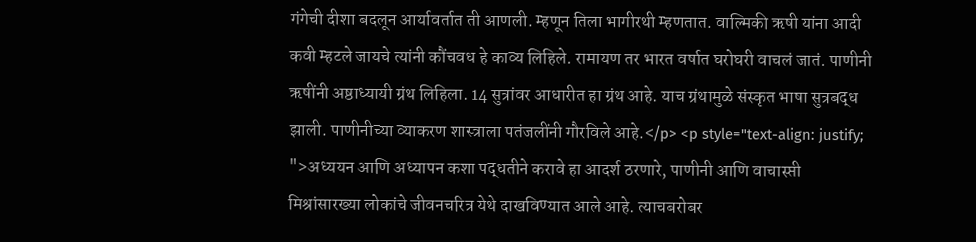गंगेची दीशा बदलून आर्यावर्तात ती आणली. म्हणून तिला भागीरथी म्हणतात. वाल्मिकी ऋषी यांना आदी कवी म्हटले जायचे त्यांनी कौंचवध हे काव्य लिहिले. रामायण तर भारत वर्षात घरोघरी वाचलं जातं. पाणीनी ऋषींनी अष्ठाध्यायी ग्रंथ लिहिला. 14 सुत्रांवर आधारीत हा ग्रंथ आहे. याच ग्रंथामुळे संस्कृत भाषा सुत्रबद्ध झाली. पाणीनीच्या व्याकरण शास्त्राला पतंजलींनी गौरविले आहे.</p> <p style="text-align: justify; ">अध्ययन आणि अध्यापन कशा पद्धतीने करावे हा आदर्श ठरणारे, पाणीनी आणि वाचास्प्ती मिश्रांसारख्या लोकांचे जीवनचरित्र येथे दाखविण्यात आले आहे. त्याचबरोबर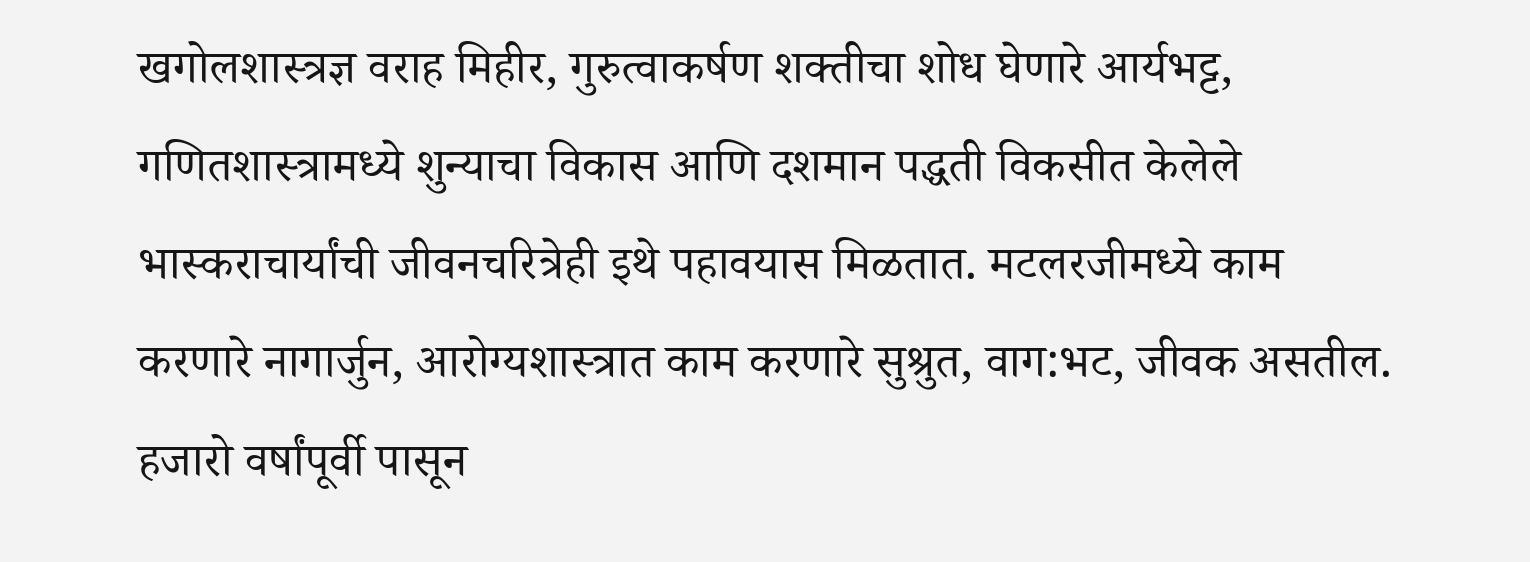खगोलशास्त्रज्ञ वराह मिहीर, गुरुत्वाकर्षण शक्तीचा शोध घेणारे आर्यभट्ट, गणितशास्त्रामध्ये शुन्याचा विकास आणि दशमान पद्धती विकसीत केलेले भास्कराचार्यांची जीवनचरित्रेही इथे पहावयास मिळतात. मटलरजीमध्ये काम करणारे नागार्जुन, आरोग्यशास्त्रात काम करणारे सुश्रुत, वाग:भट, जीवक असतील. हजारो वर्षांपूर्वी पासून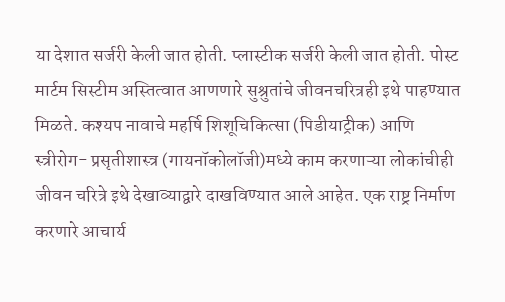या देशात सर्जरी केली जात होती. प्लास्टीक सर्जरी केली जात होती. पोस्ट मार्टम सिस्टीम अस्तित्वात आणणारे सुश्रुतांचे जीवनचरित्रही इथे पाहण्यात मिळते. कश्यप नावाचे महर्षि शिशूचिकित्सा (पिडीयाट्रीक) आणि स्त्रीरोग- प्रसृतीशास्त्र (गायनॉकोलॉजी)मध्ये काम करणाऱ्या लोकांचीही जीवन चरित्रे इथे देखाव्याद्वारे दाखविण्यात आले आहेत. एक राष्ट्र निर्माण करणारे आचार्य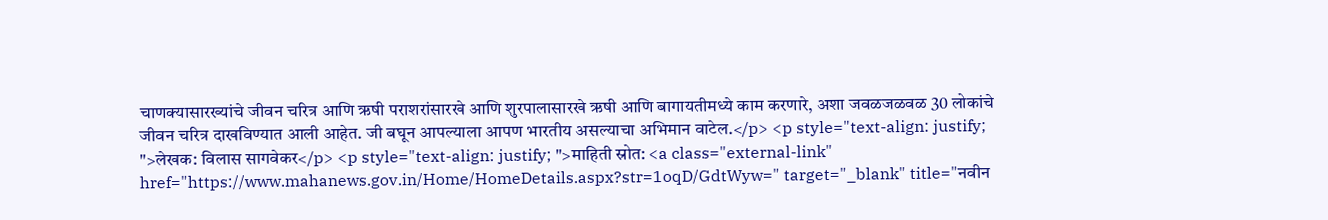चाणक्यासारख्यांचे जीवन चरित्र आणि ऋषी पराशरांसारखे आणि शुरपालासारखे ऋषी आणि बागायतीमध्ये काम करणारे, अशा जवळजळवळ 30 लोकांचे जीवन चरित्र दाखविण्यात आली आहेत. जी बघून आपल्याला आपण भारतीय असल्याचा अभिमान वाटेल.</p> <p style="text-align: justify; ">लेखक: विलास सागवेकर</p> <p style="text-align: justify; ">माहिती स्रोत: <a class="external-link" href="https://www.mahanews.gov.in/Home/HomeDetails.aspx?str=1oqD/GdtWyw=" target="_blank" title="नवीन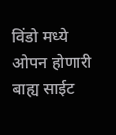विंडो मध्ये ओपन होणारी बाह्य साईट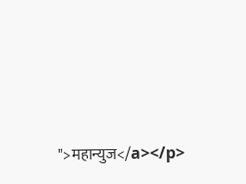">महान्युज</a></p>